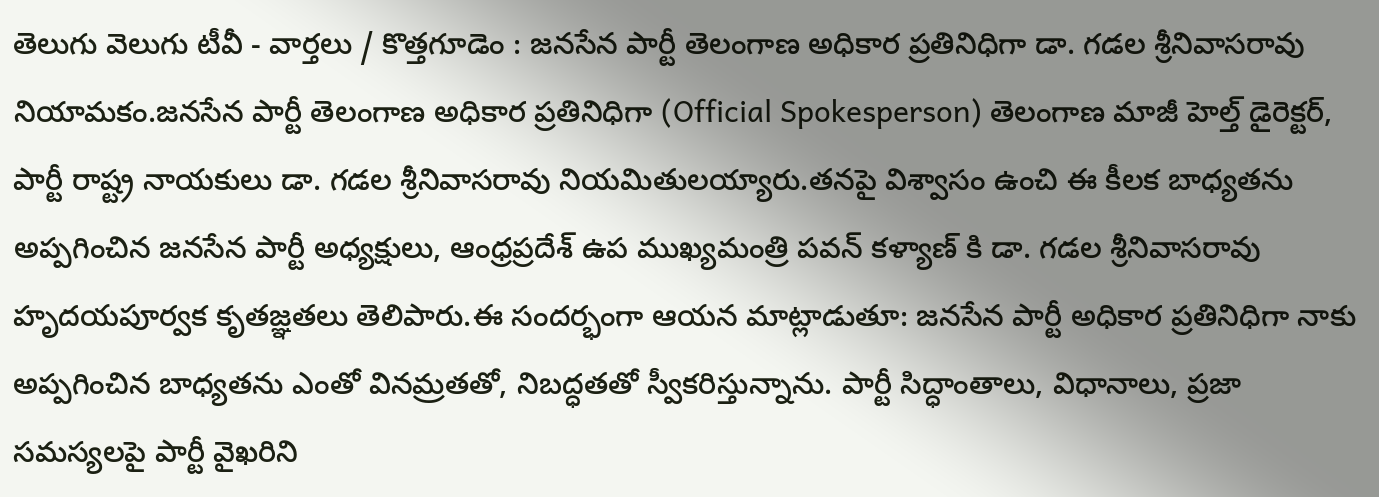తెలుగు వెలుగు టీవీ - వార్తలు / కొత్తగూడెం : జనసేన పార్టీ తెలంగాణ అధికార ప్రతినిధిగా డా. గడల శ్రీనివాసరావు నియామకం.జనసేన పార్టీ తెలంగాణ అధికార ప్రతినిధిగా (Official Spokesperson) తెలంగాణ మాజీ హెల్త్ డైరెక్టర్, పార్టీ రాష్ట్ర నాయకులు డా. గడల శ్రీనివాసరావు నియమితులయ్యారు.తనపై విశ్వాసం ఉంచి ఈ కీలక బాధ్యతను అప్పగించిన జనసేన పార్టీ అధ్యక్షులు, ఆంధ్రప్రదేశ్ ఉప ముఖ్యమంత్రి పవన్ కళ్యాణ్ కి డా. గడల శ్రీనివాసరావు హృదయపూర్వక కృతజ్ఞతలు తెలిపారు.ఈ సందర్భంగా ఆయన మాట్లాడుతూ: జనసేన పార్టీ అధికార ప్రతినిధిగా నాకు అప్పగించిన బాధ్యతను ఎంతో వినమ్రతతో, నిబద్ధతతో స్వీకరిస్తున్నాను. పార్టీ సిద్ధాంతాలు, విధానాలు, ప్రజా సమస్యలపై పార్టీ వైఖరిని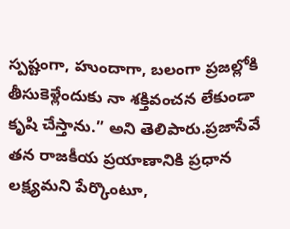స్పష్టంగా, హుందాగా, బలంగా ప్రజల్లోకి తీసుకెళ్లేందుకు నా శక్తివంచన లేకుండా కృషి చేస్తాను.” అని తెలిపారు.ప్రజాసేవే తన రాజకీయ ప్రయాణానికి ప్రధాన లక్ష్యమని పేర్కొంటూ,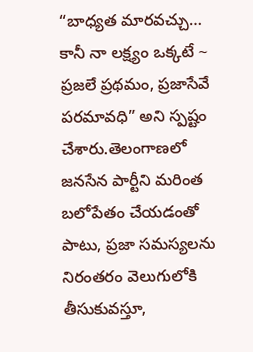“బాధ్యత మారవచ్చు… కానీ నా లక్ష్యం ఒక్కటే ~ ప్రజలే ప్రథమం, ప్రజాసేవే పరమావధి” అని స్పష్టం చేశారు.తెలంగాణలో జనసేన పార్టీని మరింత బలోపేతం చేయడంతో పాటు, ప్రజా సమస్యలను నిరంతరం వెలుగులోకి తీసుకువస్తూ,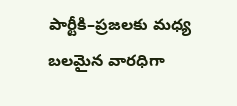పార్టీకి–ప్రజలకు మధ్య బలమైన వారధిగా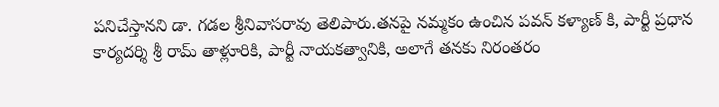పనిచేస్తానని డా. గడల శ్రీనివాసరావు తెలిపారు.తనపై నమ్మకం ఉంచిన పవన్ కళ్యాణ్ కి, పార్టీ ప్రధాన కార్యదర్శి శ్రీ రామ్ తాళ్లూరికి, పార్టీ నాయకత్వానికి, అలాగే తనకు నిరంతరం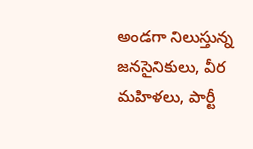అండగా నిలుస్తున్న జనసైనికులు, వీర మహిళలు, పార్టీ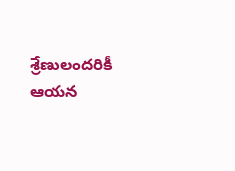శ్రేణులందరికీ ఆయన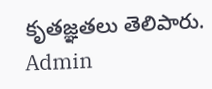కృతజ్ఞతలు తెలిపారు.
Admin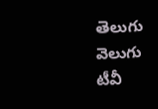తెలుగు వెలుగు టీవీ